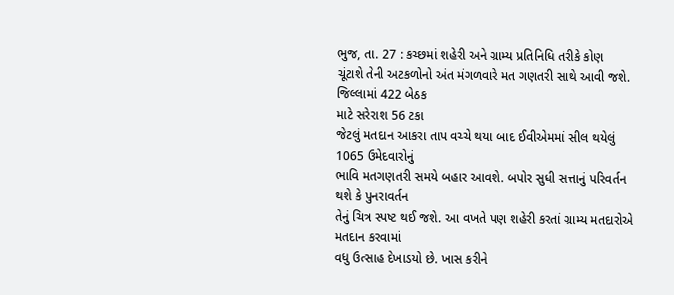ભુજ, તા. 27 : કચ્છમાં શહેરી અને ગ્રામ્ય પ્રતિનિધિ તરીકે કોણ
ચૂંટાશે તેની અટકળોનો અંત મંગળવારે મત ગણતરી સાથે આવી જશે. જિલ્લામાં 422 બેઠક
માટે સરેરાશ 56 ટકા
જેટલું મતદાન આકરા તાપ વચ્ચે થયા બાદ ઈવીએમમાં સીલ થયેલું 1065 ઉમેદવારોનું
ભાવિ મતગણતરી સમયે બહાર આવશે. બપોર સુધી સત્તાનું પરિવર્તન થશે કે પુનરાવર્તન
તેનું ચિત્ર સ્પષ્ટ થઈ જશે. આ વખતે પણ શહેરી કરતાં ગ્રામ્ય મતદારોએ મતદાન કરવામાં
વધુ ઉત્સાહ દેખાડયો છે. ખાસ કરીને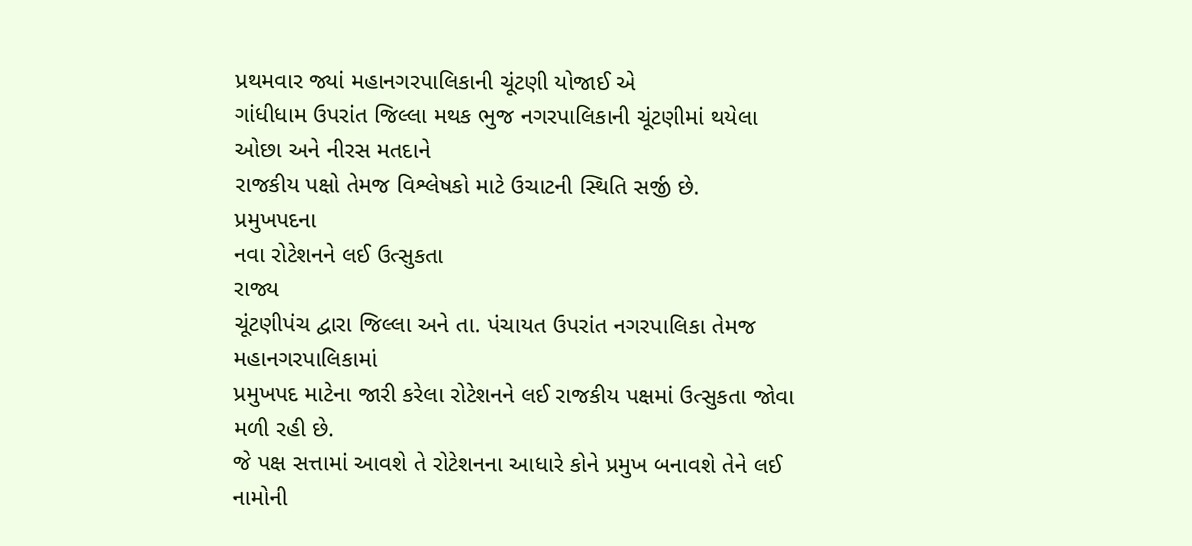પ્રથમવાર જ્યાં મહાનગરપાલિકાની ચૂંટણી યોજાઈ એ
ગાંધીધામ ઉપરાંત જિલ્લા મથક ભુજ નગરપાલિકાની ચૂંટણીમાં થયેલા ઓછા અને નીરસ મતદાને
રાજકીય પક્ષો તેમજ વિશ્લેષકો માટે ઉચાટની સ્થિતિ સર્જી છે.
પ્રમુખપદના
નવા રોટેશનને લઈ ઉત્સુકતા
રાજ્ય
ચૂંટણીપંચ દ્વારા જિલ્લા અને તા. પંચાયત ઉપરાંત નગરપાલિકા તેમજ મહાનગરપાલિકામાં
પ્રમુખપદ માટેના જારી કરેલા રોટેશનને લઈ રાજકીય પક્ષમાં ઉત્સુકતા જોવા મળી રહી છે.
જે પક્ષ સત્તામાં આવશે તે રોટેશનના આધારે કોને પ્રમુખ બનાવશે તેને લઈ નામોની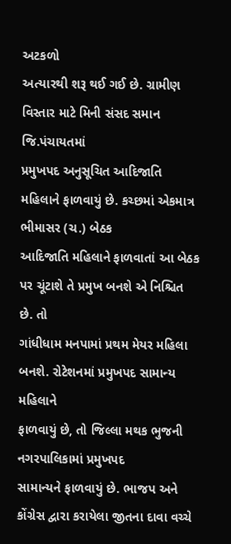અટકળો
અત્યારથી શરૂ થઈ ગઈ છે. ગ્રામીણ વિસ્તાર માટે મિની સંસદ સમાન જિ.પંચાયતમાં
પ્રમુખપદ અનુસૂચિત આદિજાતિ મહિલાને ફાળવાયું છે. કચ્છમાં એકમાત્ર ભીમાસર (ચ.) બેઠક
આદિજાતિ મહિલાને ફાળવાતાં આ બેઠક પર ચૂંટાશે તે પ્રમુખ બનશે એ નિશ્ચિત છે. તો
ગાંધીધામ મનપામાં પ્રથમ મેયર મહિલા બનશે. રોટેશનમાં પ્રમુખપદ સામાન્ય મહિલાને
ફાળવાયું છે, તો જિલ્લા મથક ભુજની નગરપાલિકામાં પ્રમુખપદ
સામાન્યને ફાળવાયું છે. ભાજપ અને કોંગ્રેસ દ્વારા કરાયેલા જીતના દાવા વચ્ચે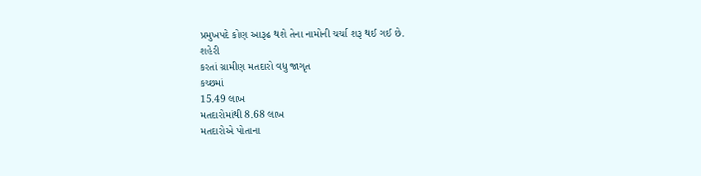પ્રમુખપદે કોણ આરૂઢ થશે તેના નામોની ચર્ચા શરૂ થઈ ગઈ છે.
શહેરી
કરતાં ગ્રામીણ મતદારો વધુ જાગૃત
કચ્છમાં
15.49 લાખ
મતદારોમાંથી 8.68 લાખ
મતદારોએ પોતાના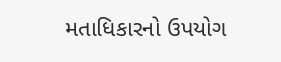મતાધિકારનો ઉપયોગ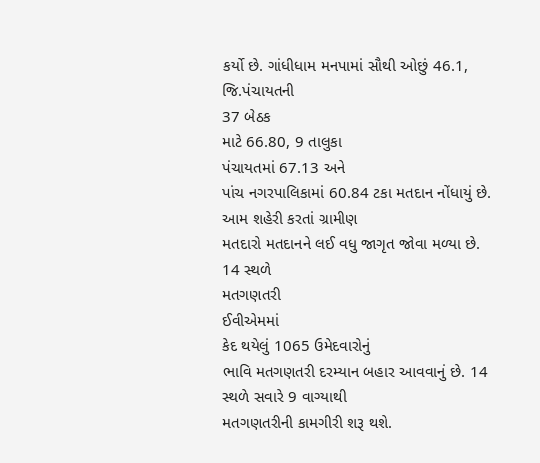કર્યો છે. ગાંધીધામ મનપામાં સૌથી ઓછું 46.1, જિ.પંચાયતની
37 બેઠક
માટે 66.80, 9 તાલુકા
પંચાયતમાં 67.13 અને
પાંચ નગરપાલિકામાં 60.84 ટકા મતદાન નોંધાયું છે. આમ શહેરી કરતાં ગ્રામીણ
મતદારો મતદાનને લઈ વધુ જાગૃત જોવા મળ્યા છે.
14 સ્થળે
મતગણતરી
ઈવીએમમાં
કેદ થયેલું 1065 ઉમેદવારોનું
ભાવિ મતગણતરી દરમ્યાન બહાર આવવાનું છે. 14 સ્થળે સવારે 9 વાગ્યાથી
મતગણતરીની કામગીરી શરૂ થશે.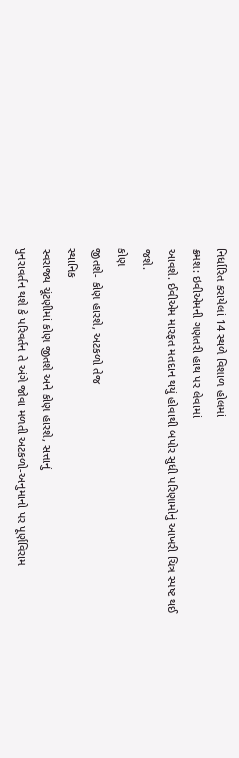નિર્ધારિત કરાયેલાં 14 સ્થળે વિશાળ હોલમાં
ક્રમશ: ઇવીએમની ગણતરી હાથ પર લેવામાં
આવશે. ઈવીએમ મારફત મતદાન થયું હોવાથી બપોર સુધી પરિણામોનું આખરી ચિત્ર સ્પષ્ટ થઈ
જશે.
કોણ
જીતશે- કોણ હારશે, અટકળો તેજ
સ્થાનિક
સ્વરાજ્ય ચૂંટણીમાં કોણ જીતશે અને કોણ હારશે, સત્તાનું
પુનરાવર્તન થશે કે પરિવર્તન તે અંગે જોવા મળતી અટકળો-અનુમાનો પર પૂર્ણવિરામ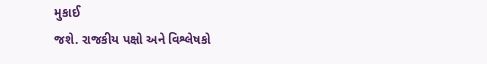મુકાઈ
જશે. રાજકીય પક્ષો અને વિશ્લેષકો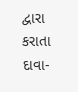દ્વારા કરાતા દાવા-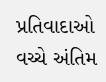પ્રતિવાદાઓ વચ્ચે અંતિમ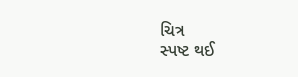ચિત્ર
સ્પષ્ટ થઈ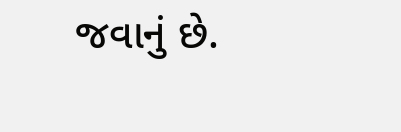જવાનું છે.